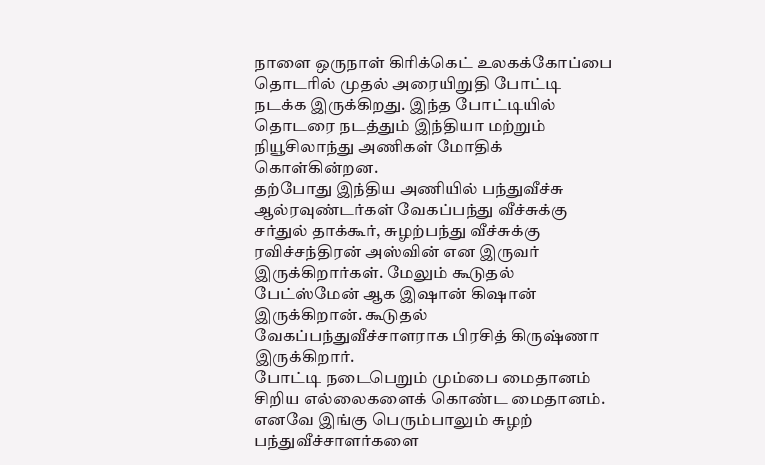நாளை ஒருநாள் கிரிக்கெட் உலகக்கோப்பை தொடரில் முதல் அரையிறுதி போட்டி நடக்க இருக்கிறது. இந்த போட்டியில் தொடரை நடத்தும் இந்தியா மற்றும் நியூசிலாந்து அணிகள் மோதிக் கொள்கின்றன.
தற்போது இந்திய அணியில் பந்துவீச்சு ஆல்ரவுண்டர்கள் வேகப்பந்து வீச்சுக்கு சர்துல் தாக்கூர், சுழற்பந்து வீச்சுக்கு ரவிச்சந்திரன் அஸ்வின் என இருவர் இருக்கிறார்கள். மேலும் கூடுதல் பேட்ஸ்மேன் ஆக இஷான் கிஷான் இருக்கிறான். கூடுதல் வேகப்பந்துவீச்சாளராக பிரசித் கிருஷ்ணா இருக்கிறார்.
போட்டி நடைபெறும் மும்பை மைதானம் சிறிய எல்லைகளைக் கொண்ட மைதானம். எனவே இங்கு பெரும்பாலும் சுழற் பந்துவீச்சாளர்களை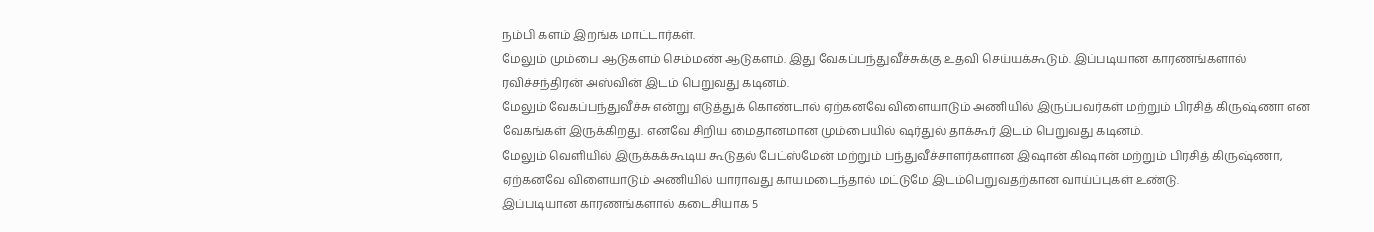நம்பி களம் இறங்க மாட்டார்கள்.
மேலும் மும்பை ஆடுகளம் செம்மண் ஆடுகளம். இது வேகப்பந்துவீச்சுக்கு உதவி செய்யக்கூடும். இப்படியான காரணங்களால் ரவிச்சந்திரன் அஸ்வின் இடம் பெறுவது கடினம்.
மேலும் வேகப்பந்துவீச்சு என்று எடுத்துக் கொண்டால் ஏற்கனவே விளையாடும் அணியில் இருப்பவர்கள் மற்றும் பிரசித் கிருஷ்ணா என வேகங்கள் இருக்கிறது. எனவே சிறிய மைதானமான மும்பையில் ஷர்துல் தாக்கூர் இடம் பெறுவது கடினம்.
மேலும் வெளியில் இருக்கக்கூடிய கூடுதல் பேட்ஸ்மேன் மற்றும் பந்துவீச்சாளர்களான இஷான் கிஷான் மற்றும் பிரசித் கிருஷ்ணா, ஏற்கனவே விளையாடும் அணியில் யாராவது காயமடைந்தால் மட்டுமே இடம்பெறுவதற்கான வாய்ப்புகள் உண்டு.
இப்படியான காரணங்களால் கடைசியாக 5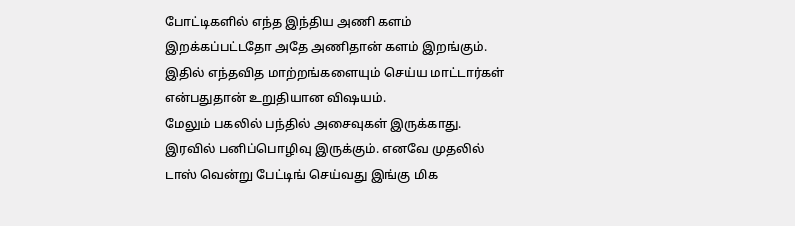போட்டிகளில் எந்த இந்திய அணி களம் இறக்கப்பட்டதோ அதே அணிதான் களம் இறங்கும். இதில் எந்தவித மாற்றங்களையும் செய்ய மாட்டார்கள் என்பதுதான் உறுதியான விஷயம்.
மேலும் பகலில் பந்தில் அசைவுகள் இருக்காது. இரவில் பனிப்பொழிவு இருக்கும். எனவே முதலில் டாஸ் வென்று பேட்டிங் செய்வது இங்கு மிக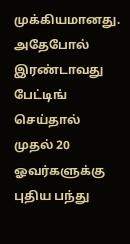முக்கியமானது.
அதேபோல் இரண்டாவது பேட்டிங் செய்தால் முதல் 20 ஓவர்களுக்கு புதிய பந்து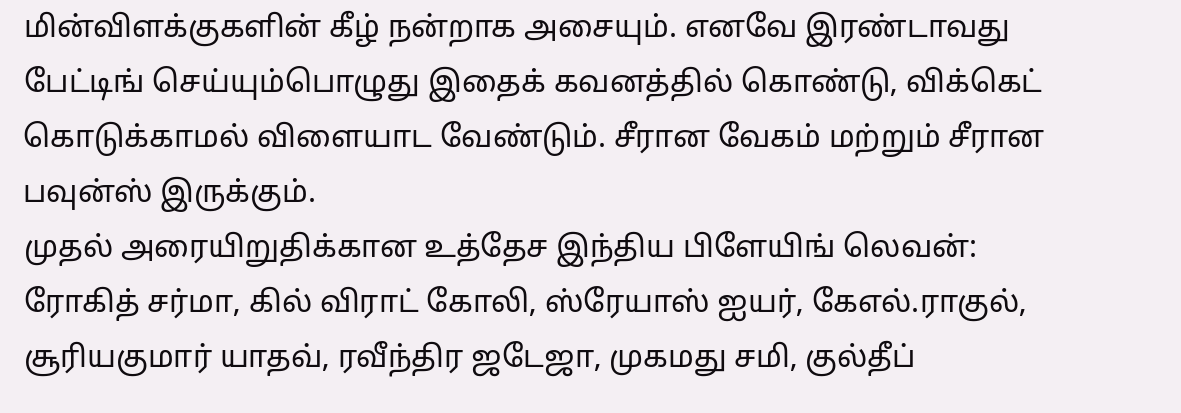மின்விளக்குகளின் கீழ் நன்றாக அசையும். எனவே இரண்டாவது பேட்டிங் செய்யும்பொழுது இதைக் கவனத்தில் கொண்டு, விக்கெட் கொடுக்காமல் விளையாட வேண்டும். சீரான வேகம் மற்றும் சீரான பவுன்ஸ் இருக்கும்.
முதல் அரையிறுதிக்கான உத்தேச இந்திய பிளேயிங் லெவன்:
ரோகித் சர்மா, கில் விராட் கோலி, ஸ்ரேயாஸ் ஐயர், கேஎல்.ராகுல், சூரியகுமார் யாதவ், ரவீந்திர ஜடேஜா, முகமது சமி, குல்தீப்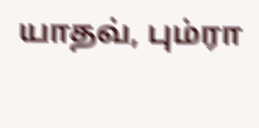யாதவ், பும்ரா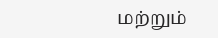மற்றும்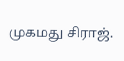முகமது சிராஜ்.